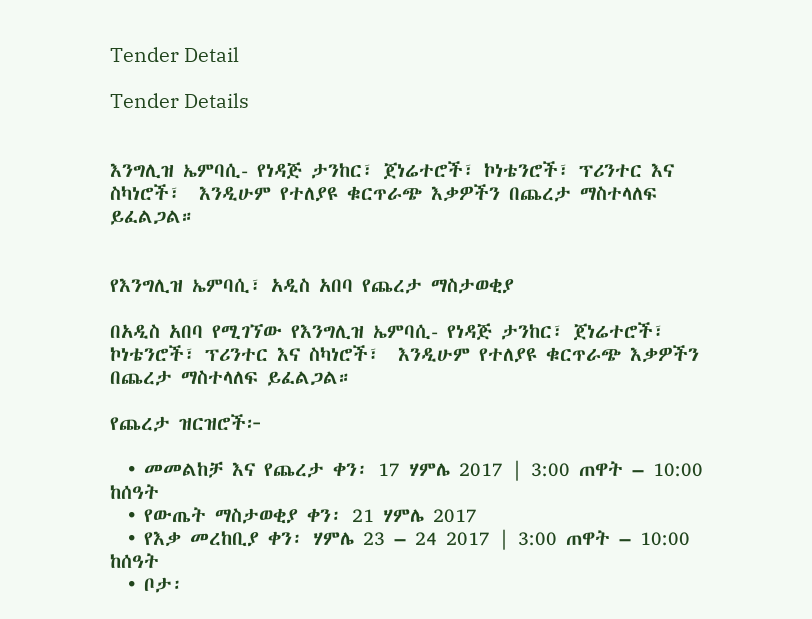Tender Detail

Tender Details


እንግሊዝ ኤምባሲ- የነዳጅ ታንከር፣ ጀነሬተሮች፣ ኮነቴንሮች፣ ፕሪንተር እና ስካነሮች፣  እንዲሁም የተለያዩ ቁርጥራጭ እቃዎችን በጨረታ ማስተላለፍ ይፈልጋል።


የእንግሊዝ ኤምባሲ፣ አዲስ አበባ የጨረታ ማስታወቂያ

በአዲስ አበባ የሚገኘው የእንግሊዝ ኤምባሲ- የነዳጅ ታንከር፣ ጀነሬተሮች፣ ኮነቴንሮች፣ ፕሪንተር እና ስካነሮች፣  እንዲሁም የተለያዩ ቁርጥራጭ እቃዎችን በጨረታ ማስተላለፍ ይፈልጋል።

የጨረታ ዝርዝሮች፦

  • መመልከቻ እና የጨረታ ቀን፡ 17 ሃምሌ 2017 | 3:00 ጠዋት – 10:00 ከሰዓት
  • የውጤት ማስታወቂያ ቀን፡ 21 ሃምሌ 2017
  • የእቃ መረከቢያ ቀን፡ ሃምሌ 23 – 24 2017 | 3:00 ጠዋት – 10:00 ከሰዓት
  • ቦታ፡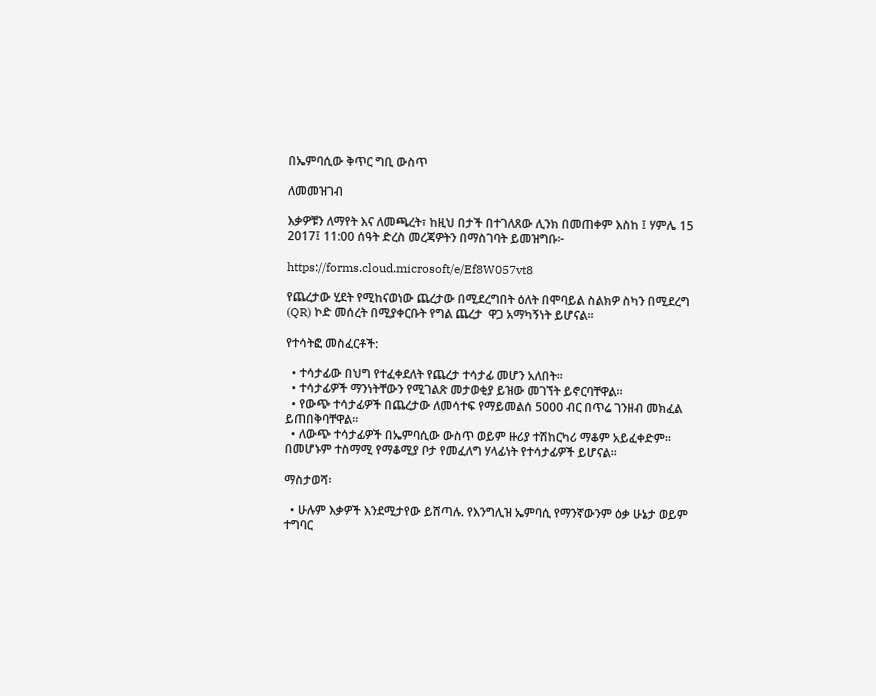በኤምባሲው ቅጥር ግቢ ውስጥ

ለመመዝገብ

እቃዎቹን ለማየት እና ለመጫረት፣ ከዚህ በታች በተገለጸው ሊንክ በመጠቀም እስከ ፤ ሃምሌ 15 2017፤ 11:00 ሰዓት ድረስ መረጃዎትን በማስገባት ይመዝግቡ፦

https://forms.cloud.microsoft/e/Ef8W057vt8

የጨረታው ሂደት የሚከናወነው ጨረታው በሚደረግበት ዕለት በሞባይል ስልክዎ ስካን በሚደረግ (QR) ኮድ መሰረት በሚያቀርቡት የግል ጨረታ  ዋጋ አማካኝነት ይሆናል።

የተሳትፎ መስፈርቶች:

  • ተሳታፊው በህግ የተፈቀደለት የጨረታ ተሳታፊ መሆን አለበት።
  • ተሳታፊዎች ማንነትቸውን የሚገልጽ መታወቂያ ይዝው መገኘት ይኖርባቸዋል።
  • የውጭ ተሳታፊዎች በጨረታው ለመሳተፍ የማይመልሰ 5000 ብር በጥሬ ገንዘብ መክፈል ይጠበቅባቸዋል።
  • ለውጭ ተሳታፊዎች በኤምባሲው ውስጥ ወይም ዙሪያ ተሽከርካሪ ማቆም አይፈቀድም፡፡ በመሆኑም ተስማሚ የማቆሚያ ቦታ የመፈለግ ሃላፊነት የተሳታፊዎች ይሆናል፡፡

ማስታወሻ፡

  • ሁሉም እቃዎች እንደሚታየው ይሸጣሉ. የእንግሊዝ ኤምባሲ የማንኛውንም ዕቃ ሁኔታ ወይም ተግባር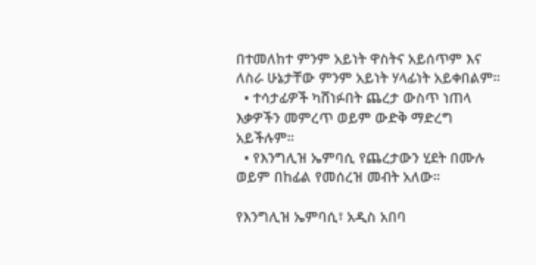በተመለከተ ምንም አይነት ዋስትና አይሰጥም እና ለስራ ሁኔታቸው ምንም አይነት ሃላፊነት አይቀበልም።
  • ተሳታፊዎች ካሸነፉበት ጨረታ ውስጥ ነጠላ እቃዎችን መምረጥ ወይም ውድቅ ማድረግ አይችሉም።
  • የእንግሊዝ ኤምባሲ የጨረታውን ሂደት በሙሉ ወይም በከፊል የመሰረዝ መብት አለው።

የእንግሊዝ ኤምባሲ፣ አዲስ አበባ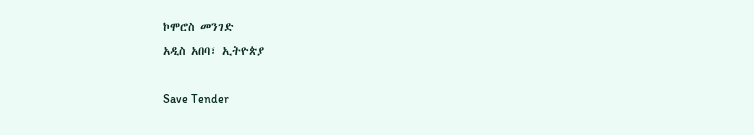ኮሞሮስ መንገድ
አዲስ አበባ፣ ኢትዮጵያ

Save Tender